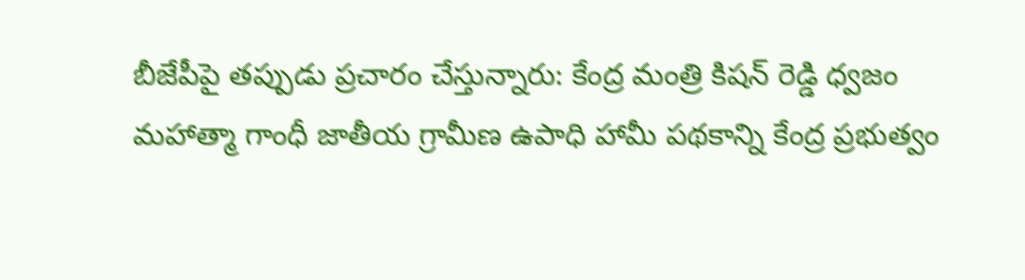బీజేపీపై తప్పుడు ప్రచారం చేస్తున్నారు: కేంద్ర మంత్రి కిషన్ రెడ్డి ధ్వజం
మహాత్మా గాంధీ జాతీయ గ్రామీణ ఉపాధి హామీ పథకాన్ని కేంద్ర ప్రభుత్వం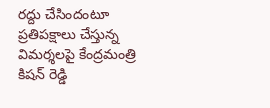రద్దు చేసిందంటూ ప్రతిపక్షాలు చేస్తున్న విమర్శలపై కేంద్రమంత్రి కిషన్ రెడ్డి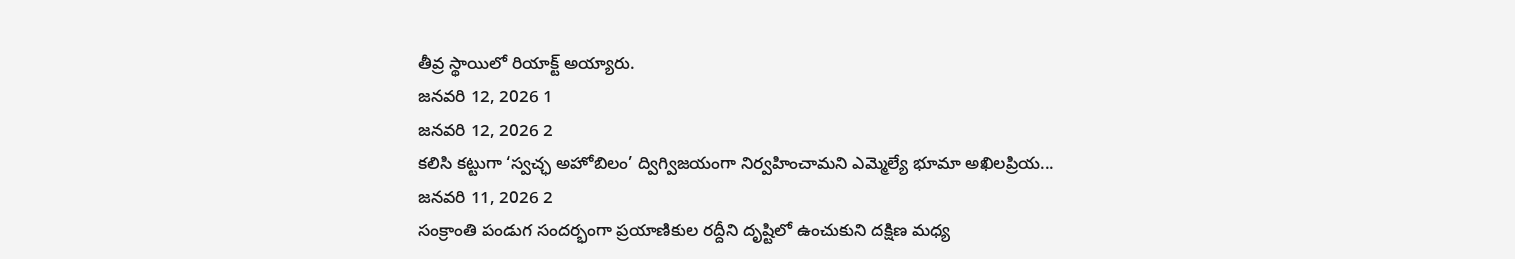తీవ్ర స్థాయిలో రియాక్ట్ అయ్యారు.
జనవరి 12, 2026 1
జనవరి 12, 2026 2
కలిసి కట్టుగా ‘స్వచ్ఛ అహోబిలం’ ద్విగ్విజయంగా నిర్వహించామని ఎమ్మెల్యే భూమా అఖిలప్రియ...
జనవరి 11, 2026 2
సంక్రాంతి పండుగ సందర్భంగా ప్రయాణికుల రద్దీని దృష్టిలో ఉంచుకుని దక్షిణ మధ్య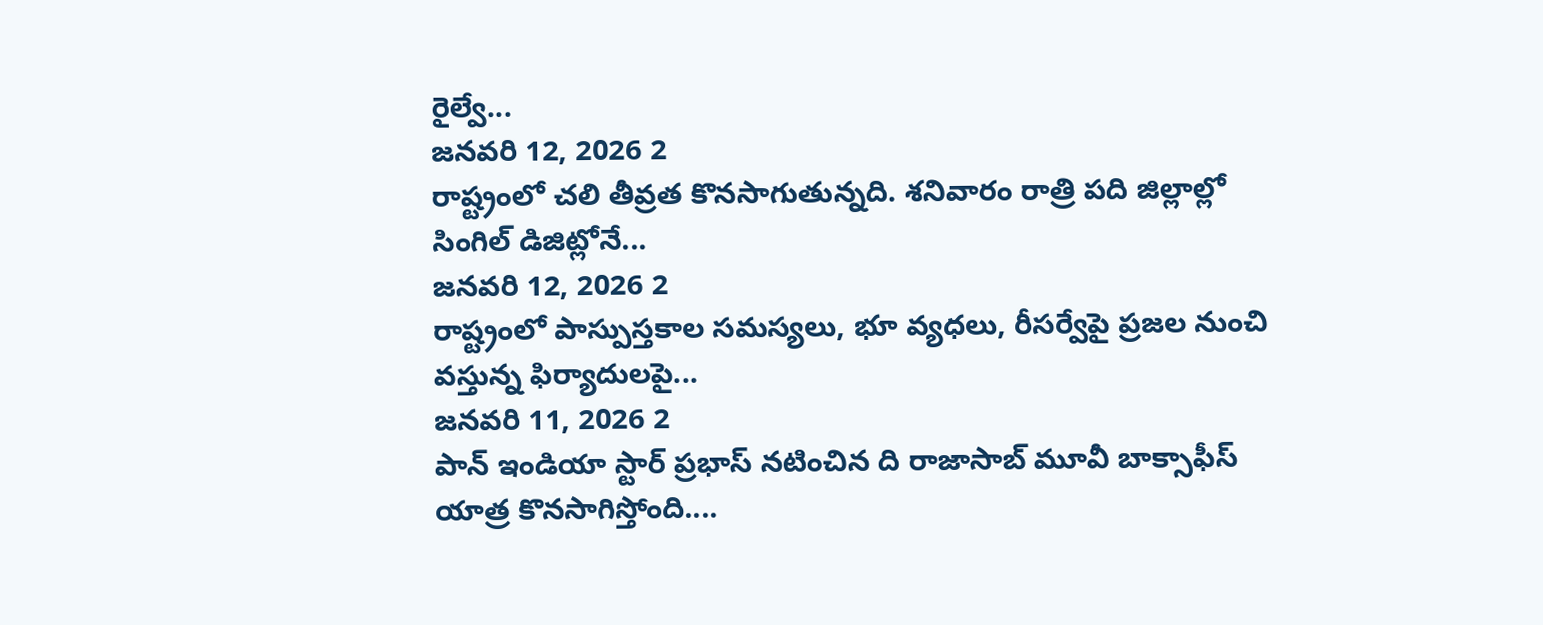రైల్వే...
జనవరి 12, 2026 2
రాష్ట్రంలో చలి తీవ్రత కొనసాగుతున్నది. శనివారం రాత్రి పది జిల్లాల్లో సింగిల్ డిజిట్లోనే...
జనవరి 12, 2026 2
రాష్ట్రంలో పాస్పుస్తకాల సమస్యలు, భూ వ్యధలు, రీసర్వేపై ప్రజల నుంచి వస్తున్న ఫిర్యాదులపై...
జనవరి 11, 2026 2
పాన్ ఇండియా స్టార్ ప్రభాస్ నటించిన ది రాజాసాబ్ మూవీ బాక్సాఫీస్ యాత్ర కొనసాగిస్తోంది....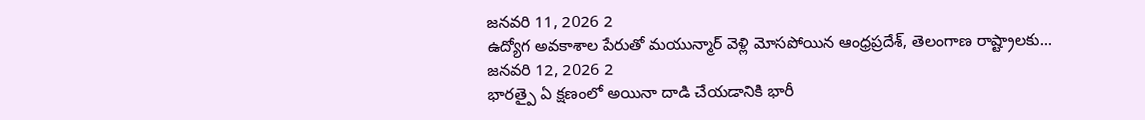జనవరి 11, 2026 2
ఉద్యోగ అవకాశాల పేరుతో మయున్మార్ వెళ్లి మోసపోయిన ఆంధ్రప్రదేశ్, తెలంగాణ రాష్ట్రాలకు...
జనవరి 12, 2026 2
భారత్పై ఏ క్షణంలో అయినా దాడి చేయడానికి భారీ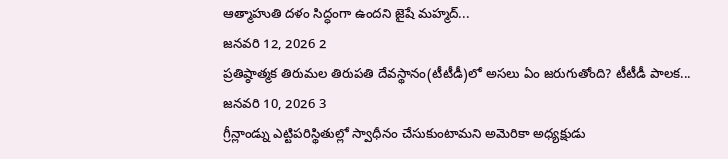ఆత్మాహుతి దళం సిద్ధంగా ఉందని జైషే మహ్మద్...
జనవరి 12, 2026 2
ప్రతిష్ఠాత్మక తిరుమల తిరుపతి దేవస్థానం(టీటీడీ)లో అసలు ఏం జరుగుతోంది? టీటీడీ పాలక...
జనవరి 10, 2026 3
గ్రీన్లాండ్ను ఎట్టిపరిస్థితుల్లో స్వాధీనం చేసుకుంటామని అమెరికా అధ్యక్షుడు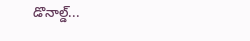డొనాల్డ్...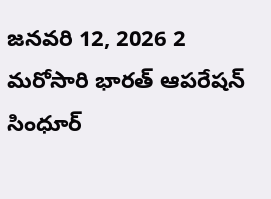జనవరి 12, 2026 2
మరోసారి భారత్ ఆపరేషన్ సింధూర్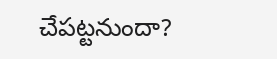చేపట్టనుందా?